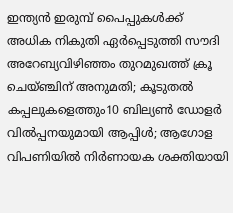ഇന്ത്യൻ ഇരുമ്പ് പൈപ്പുകൾക്ക് അധിക നികുതി ഏർപ്പെടുത്തി സൗദി അറേബ്യവിഴിഞ്ഞം തുറമുഖത്ത് ക്രൂ ചെയ്ഞ്ചിന് അനുമതി; കൂടുതൽ കപ്പലുകളെത്തും10 ബില്യൺ ഡോളർ വിൽപ്പനയുമായി ആപ്പിൾ; ആഗോള വിപണിയിൽ നിർണായക ശക്തിയായി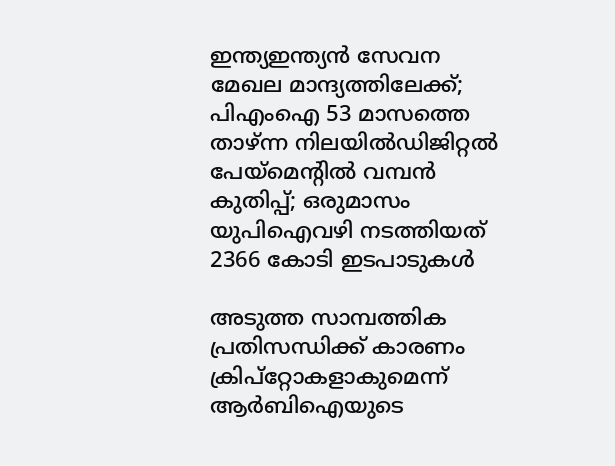ഇന്ത്യഇന്ത്യൻ സേവന മേഖല മാന്ദ്യത്തിലേക്ക്; പിഎംഐ 53 മാസത്തെ താഴ്ന്ന നിലയില്‍ഡിജിറ്റല്‍ പേയ്‌മെന്റില്‍ വമ്പന്‍ കുതിപ്പ്; ഒരുമാസം യുപിഐവഴി നടത്തിയത് 2366 കോടി ഇടപാടുകള്‍

അടുത്ത സാമ്പത്തിക പ്രതിസന്ധിക്ക് കാരണം ക്രിപ്‌റ്റോകളാകുമെന്ന് ആര്‍ബിഐയുടെ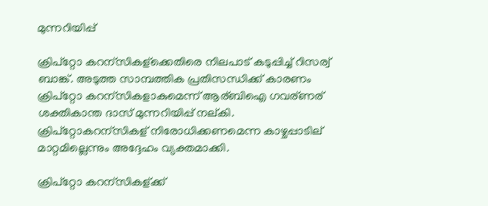മുന്നറിയിപ്പ്

ക്രിപ്റ്റോ കറന്സികള്ക്കെതിരെ നിലപാട് കടുപ്പിച്ച് റിസര്വ് ബാങ്ക്. അടുത്ത സാമ്പത്തിക പ്രതിസന്ധിക്ക് കാരണം ക്രിപ്റ്റോ കറന്സികളാകുമെന്ന് ആര്ബിഐ ഗവര്ണര് ശക്തികാന്ത ദാസ് മുന്നറിയിപ്പ് നല്കി. ക്രിപ്റ്റോകറന്സികള് നിരോധിക്കണമെന്ന കാഴ്ചപ്പാടില് മാറ്റമില്ലെന്നും അദ്ദേഹം വ്യക്തമാക്കി.

ക്രിപ്റ്റോ കറന്സികള്ക്ക്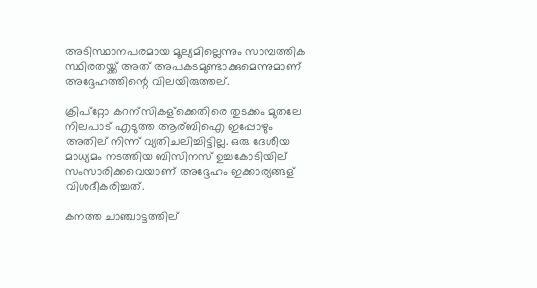അടിസ്ഥാനപരമായ മൂല്യമില്ലെന്നും സാമ്പത്തിക സ്ഥിരതയ്ക്ക് അത് അപകടമുണ്ടാക്കുമെന്നുമാണ് അദ്ദേഹത്തിന്റെ വിലയിരുത്തല്.

ക്രിപ്റ്റോ കറന്സികള്ക്കെതിരെ തുടക്കം മുതലേ നിലപാട് എടുത്ത ആര്ബിഐ ഇപ്പോഴും അതില് നിന്ന് വ്യതിചലിച്ചിട്ടില്ല. ഒരു ദേശീയ മാധ്യമം നടത്തിയ ബിസിനസ് ഉച്ചകോടിയില് സംസാരിക്കവെയാണ് അദ്ദേഹം ഇക്കാര്യങ്ങള് വിശദീകരിച്ചത്.

കനത്ത ചാഞ്ചാട്ടത്തില്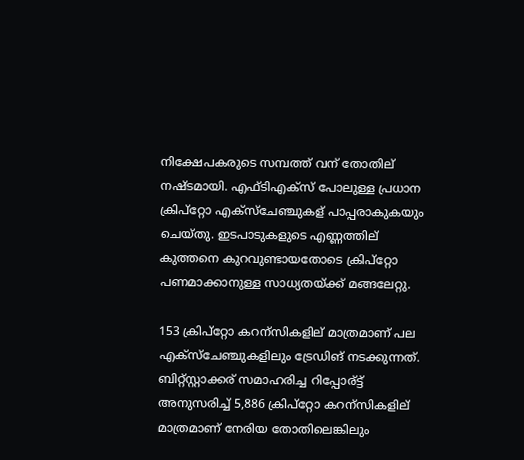നിക്ഷേപകരുടെ സമ്പത്ത് വന് തോതില് നഷ്ടമായി. എഫ്ടിഎക്സ് പോലുള്ള പ്രധാന ക്രിപ്റ്റോ എക്സ്ചേഞ്ചുകള് പാപ്പരാകുകയും ചെയ്തു. ഇടപാടുകളുടെ എണ്ണത്തില് കുത്തനെ കുറവുണ്ടായതോടെ ക്രിപ്റ്റോ പണമാക്കാനുള്ള സാധ്യതയ്ക്ക് മങ്ങലേറ്റു.

153 ക്രിപ്റ്റോ കറന്സികളില് മാത്രമാണ് പല എക്സ്ചേഞ്ചുകളിലും ട്രേഡിങ് നടക്കുന്നത്. ബിറ്റ്സ്റ്റാക്കര് സമാഹരിച്ച റിപ്പോര്ട്ട് അനുസരിച്ച് 5,886 ക്രിപ്റ്റോ കറന്സികളില് മാത്രമാണ് നേരിയ തോതിലെങ്കിലും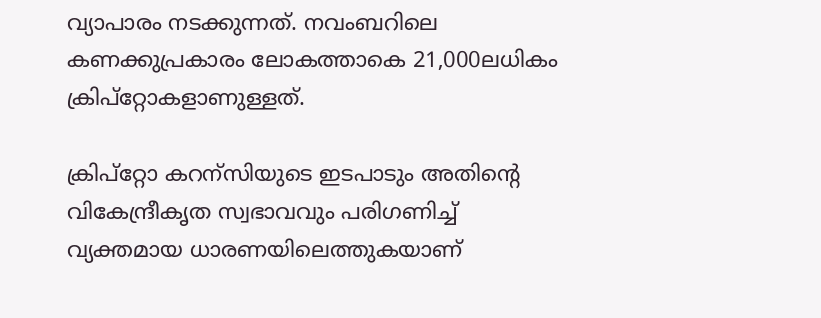വ്യാപാരം നടക്കുന്നത്. നവംബറിലെ കണക്കുപ്രകാരം ലോകത്താകെ 21,000ലധികം ക്രിപ്റ്റോകളാണുള്ളത്.

ക്രിപ്റ്റോ കറന്സിയുടെ ഇടപാടും അതിന്റെ വികേന്ദ്രീകൃത സ്വഭാവവും പരിഗണിച്ച് വ്യക്തമായ ധാരണയിലെത്തുകയാണ്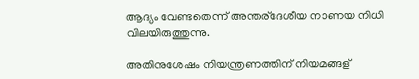ആദ്യം വേണ്ടതെന്ന് അന്തര്ദേശീയ നാണയ നിധി വിലയിരുത്തുന്നു.

അതിനുശേഷം നിയന്ത്രണത്തിന് നിയമങ്ങള്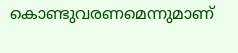കൊണ്ടുവരണമെന്നുമാണ്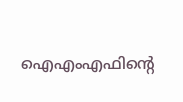ഐഎംഎഫിന്റെ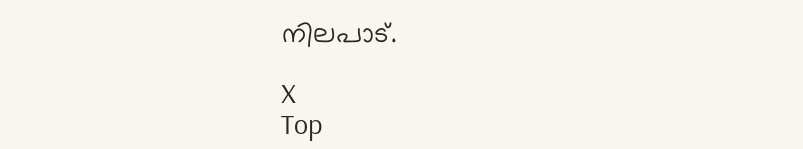നിലപാട്.

X
Top